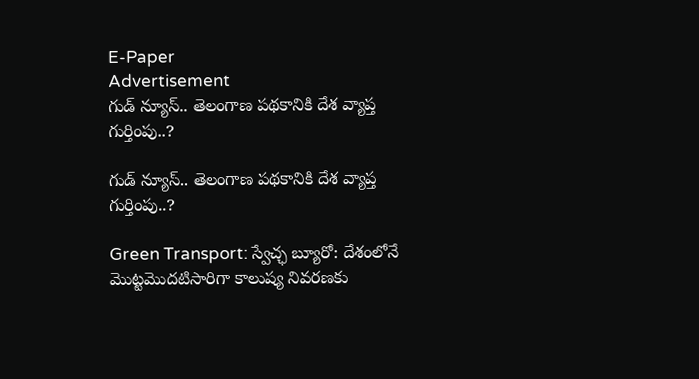E-Paper
Advertisement
గుడ్ న్యూస్.. తెలంగాణ పథకానికి దేశ వ్యాప్త గుర్తింపు..?

గుడ్ న్యూస్.. తెలంగాణ పథకానికి దేశ వ్యాప్త గుర్తింపు..?

Green Transport: స్వేచ్ఛ బ్యూరో: దేశంలోనే మొట్టమొదటిసారిగా కాలుష్య నివరణకు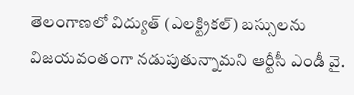తెలంగాణలో విద్యుత్ (ఎలక్ట్రికల్) బస్సులను విజయవంతంగా నడుపుతున్నామని ఆర్టీసీ ఎండీ వై.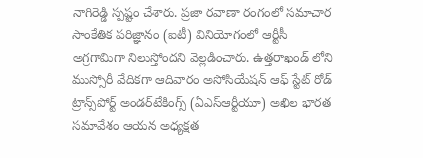నాగిరెడ్డి స్పష్టం చేశారు. ప్రజా రవాణా రంగంలో సమాచార సాంకేతిక పరిజ్ఞానం (ఐటీ) వినియోగంలో ఆర్టీసీ అగ్రగామిగా నిలుస్తోందని వెల్లడించారు. ఉత్తరాఖండ్ లోని ముస్సోరీ వేదికగా ఆదివారం అసోసియేషన్ ఆఫ్ స్టేట్ రోడ్ ట్రాన్స్‌పోర్ట్ అండర్‌టేకింగ్స్ (ఏఎస్ఆర్టీయూ) అఖిల భారత సమావేశం ఆయన అధ్యక్షత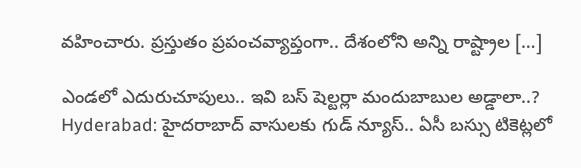వహించారు. ప్రస్తుతం ప్రపంచవ్యాప్తంగా.. దేశంలోని అన్ని రాష్ట్రాల […]

ఎండలో ఎదురుచూపులు.. ఇవి బస్ షెల్టర్లా మందుబాబుల అడ్డాలా..?
Hyderabad: హైదరాబాద్ వాసులకు గుడ్ న్యూస్.. ఏసీ బస్సు టికెట్లలో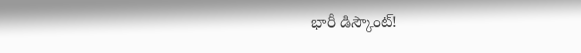భారీ డిస్కౌంట్!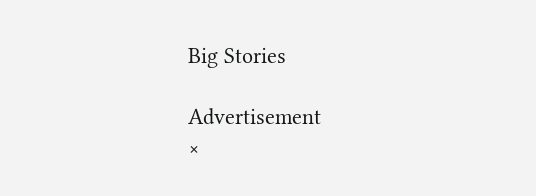Big Stories

Advertisement
×